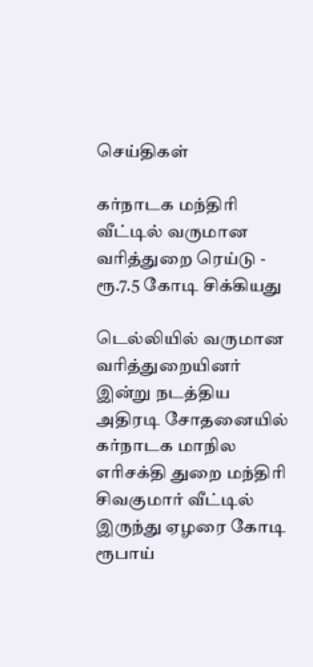செய்திகள்

கர்நாடக மந்திரி வீட்டில் வருமான வரித்துறை ரெய்டு - ரூ.7.5 கோடி சிக்கியது

டெல்லியில் வருமான வரித்துறையினர் இன்று நடத்திய அதிரடி சோதனையில் கர்நாடக மாநில எரிசக்தி துறை மந்திரி சிவகுமார் வீட்டில் இருந்து ஏழரை கோடி ரூபாய்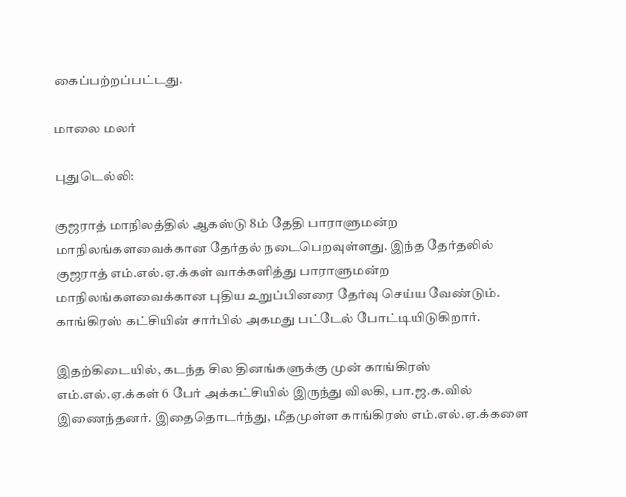கைப்பற்றப்பட்டது.

மாலை மலர்

புதுடெல்லி:

குஜராத் மாநிலத்தில் ஆகஸ்டு 8ம் தேதி பாராளுமன்ற மாநிலங்களவைக்கான தேர்தல் நடைபெறவுள்ளது. இந்த தேர்தலில் குஜராத் எம்.எல்.ஏ.க்கள் வாக்களித்து பாராளுமன்ற மாநிலங்களவைக்கான புதிய உறுப்பினரை தேர்வு செய்ய வேண்டும். காங்கிரஸ் கட்சியின் சார்பில் அகமது பட்டேல் போட்டியிடுகிறார்.

இதற்கிடையில், கடந்த சில தினங்களுக்கு முன் காங்கிரஸ் எம்.எல்.ஏ.க்கள் 6 பேர் அக்கட்சியில் இருந்து விலகி, பா.ஜ.க.வில் இணைந்தனர். இதைதொடர்ந்து, மீதமுள்ள காங்கிரஸ் எம்.எல்.ஏ.க்களை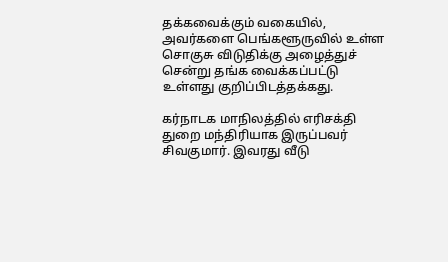தக்கவைக்கும் வகையில், அவர்களை பெங்களூருவில் உள்ள சொகுசு விடுதிக்கு அழைத்துச் சென்று தங்க வைக்கப்பட்டு உள்ளது குறிப்பிடத்தக்கது.

கர்நாடக மாநிலத்தில் எரிசக்தி துறை மந்திரியாக இருப்பவர் சிவகுமார். இவரது வீடு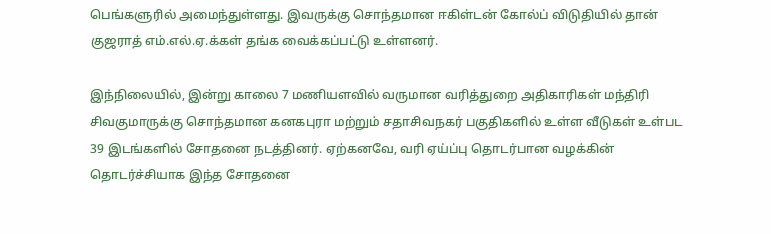பெங்களுரில் அமைந்துள்ளது. இவருக்கு சொந்தமான ஈகிள்டன் கோல்ப் விடுதியில் தான் குஜராத் எம்.எல்.ஏ.க்கள் தங்க வைக்கப்பட்டு உள்ளனர்.

இந்நிலையில், இன்று காலை 7 மணியளவில் வருமான வரித்துறை அதிகாரிகள் மந்திரி சிவகுமாருக்கு சொந்தமான கனகபுரா மற்றும் சதாசிவநகர் பகுதிகளில் உள்ள வீடுகள் உள்பட 39 இடங்களில் சோதனை நடத்தினர். ஏற்கனவே, வரி ஏய்ப்பு தொடர்பான வழக்கின் தொடர்ச்சியாக இந்த சோதனை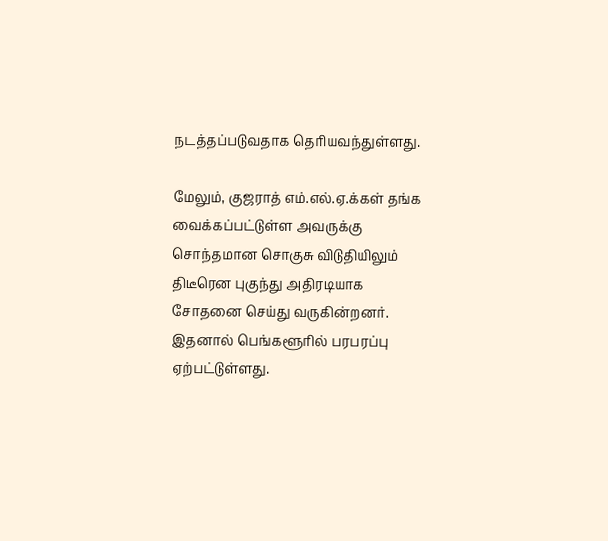நடத்தப்படுவதாக தெரியவந்துள்ளது.

மேலும், குஜராத் எம்.எல்.ஏ.க்கள் தங்க வைக்கப்பட்டுள்ள அவருக்கு சொந்தமான சொகுசு விடுதியிலும் திடீரென புகுந்து அதிரடியாக சோதனை செய்து வருகின்றனர். இதனால் பெங்களூரில் பரபரப்பு ஏற்பட்டுள்ளது.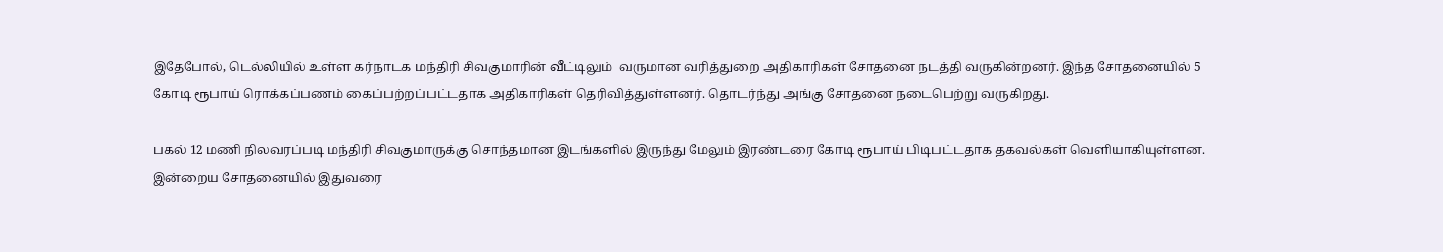இதேபோல், டெல்லியில் உள்ள கர்நாடக மந்திரி சிவகுமாரின் வீட்டிலும்  வருமான வரித்துறை அதிகாரிகள் சோதனை நடத்தி வருகின்றனர். இந்த சோதனையில் 5 கோடி ரூபாய் ரொக்கப்பணம் கைப்பற்றப்பட்டதாக அதிகாரிகள் தெரிவித்துள்ளனர். தொடர்ந்து அங்கு சோதனை நடைபெற்று வருகிறது.

பகல் 12 மணி நிலவரப்படி மந்திரி சிவகுமாருக்கு சொந்தமான இடங்களில் இருந்து மேலும் இரண்டரை கோடி ரூபாய் பிடிபட்டதாக தகவல்கள் வெளியாகியுள்ளன. இன்றைய சோதனையில் இதுவரை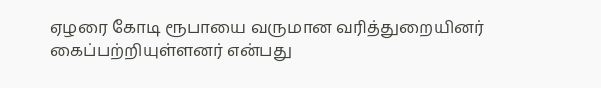ஏழரை கோடி ரூபாயை வருமான வரித்துறையினர் கைப்பற்றியுள்ளனர் என்பது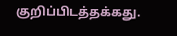குறிப்பிடத்தக்கது.